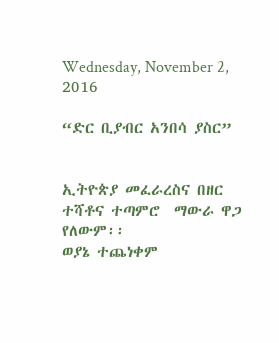Wednesday, November 2, 2016

“ድር ቢያብር አንበሳ ያስር”


ኢትዮጵያ መፈራረስና በዘር ተሻቶና ተጣምሮ  ማውራ ዋጋ የለውም፡፡
ወያኔ ተጨነቀም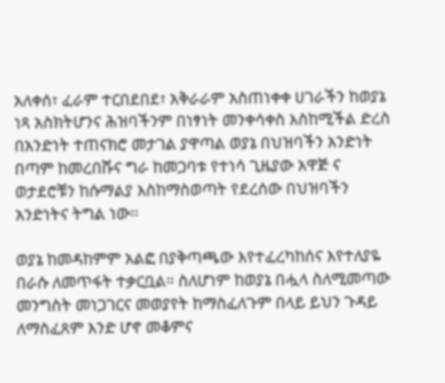አለቀሰ፣ ፈራም ተርበደበደ፣ አቅራራም አስጠነቀቀ ሀገራችን ከወያኔ ነጻ አስክትሆንና ሕዝባችንም በነፃነት መንቀሳቀስ እስከሚችል ድረስ በአንድነት ተጠናክሮ መታገል ያዋጣል ወያኔ በህዝባችን አንድነት በጣም ከመረበሹና ግራ ከመጋባቱ የተነሳ ጊዜያው አዋጅ ና ወታደሮቹን ከሱማልያ እስከማስወጣት የደረሰው በህዝባችን አንድነትና ትግል ነው፡፡

ወያኔ ከመዳከምም አልፎ በያቅጣጫው እየተፈረካከሰና እየተለያዬ በራሱ ለመጥፋት ተቃርቧል። ስለሆነም ከወያኔ በሗላ ስለሚመጣው መንግስት መነጋገርና መወያየት ከማስፈለጉም በላይ ይህን ጉዳይ ለማስፈጸም እንድ ሆኖ መቆምና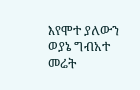እየሞተ ያለውን ወያኔ ግብአተ መሬት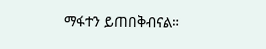ማፋተን ይጠበቅብናል።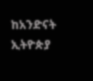ከአንድናት ኢትዮጵያ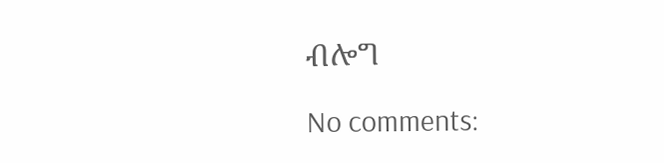ብሎግ

No comments: